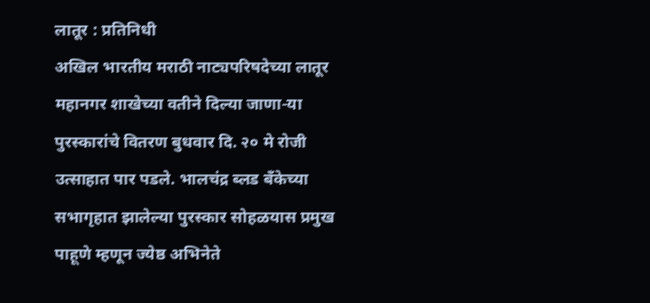लातूर : प्रतिनिधी
अखिल भारतीय मराठी नाट्यपरिषदेच्या लातूर महानगर शाखेच्या वतीने दिल्या जाणा-या पुरस्कारांचे वितरण बुधवार दि. २० मे रोजी उत्साहात पार पडले. भालचंद्र ब्लड बँकेच्या सभागृहात झालेल्या पुरस्कार सोहळयास प्रमुख पाहूणे म्हणून ज्येष्ठ अभिनेते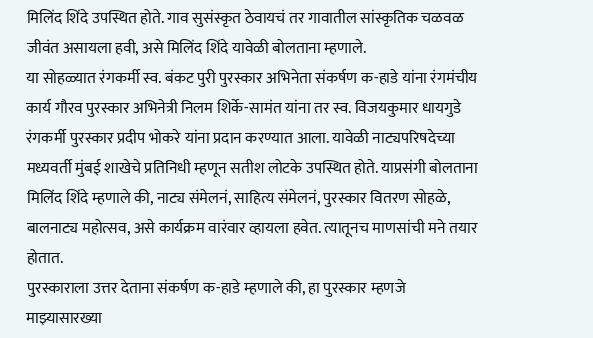मिलिंद शिंदे उपस्थित होते. गाव सुसंस्कृत ठेवायचं तर गावातील सांस्कृतिक चळवळ जीवंत असायला हवी, असे मिलिंद शिंदे यावेळी बोलताना म्हणाले.
या सोहळ्यात रंगकर्मी स्व. बंकट पुरी पुरस्कार अभिनेता संकर्षण क-हाडे यांना रंगमंचीय कार्य गौरव पुरस्कार अभिनेत्री निलम शिर्के-सामंत यांना तर स्व. विजयकुमार धायगुडे रंगकर्मी पुरस्कार प्रदीप भोकरे यांना प्रदान करण्यात आला. यावेळी नाट्यपरिषदेच्या मध्यवर्ती मुंबई शाखेचे प्रतिनिधी म्हणून सतीश लोटके उपस्थित होते. याप्रसंगी बोलताना मिलिंद शिंदे म्हणाले की, नाट्य संमेलनं, साहित्य संमेलनं, पुरस्कार वितरण सोहळे, बालनाट्य महोत्सव, असे कार्यक्रम वारंवार व्हायला हवेत. त्यातूनच माणसांची मने तयार होतात.
पुरस्काराला उत्तर देताना संकर्षण क-हाडे म्हणाले की, हा पुरस्कार म्हणजे माझ्यासारख्या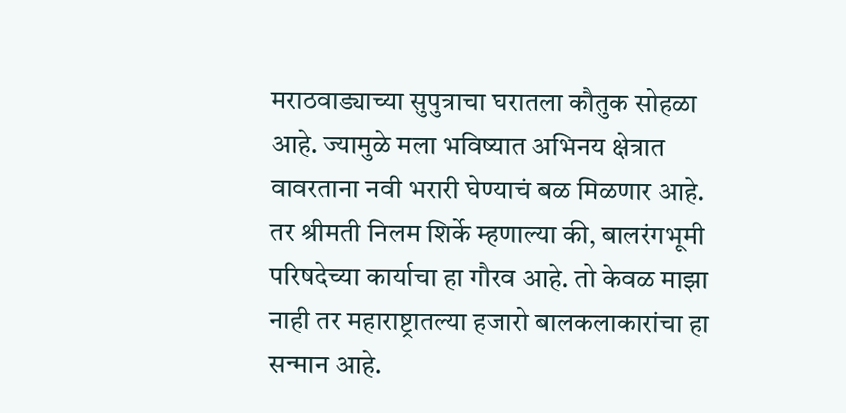मराठवाड्याच्या सुपुत्राचा घरातला कौतुक सोहळा आहे. ज्यामुळे मला भविष्यात अभिनय क्षेत्रात वावरताना नवी भरारी घेण्याचं बळ मिळणार आहे. तर श्रीमती निलम शिर्के म्हणाल्या की, बालरंगभूमी परिषदेच्या कार्याचा हा गौरव आहे. तो केवळ माझा नाही तर महाराष्ट्रातल्या हजारो बालकलाकारांचा हा सन्मान आहे.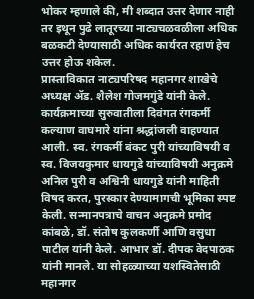भोकर म्हणाले की, मी शब्दात उत्तर देणार नाही तर इथून पुढे लातूरच्या नाट्यचळवळीला अधिक बळकटी देण्यासाठी अधिक कार्यरत रहाणं हेच उत्तर होऊ शकेल.
प्रास्ताविकात नाट्यपरिषद महानगर शाखेचे अध्यक्ष ॲड. शैलेश गोजमगुंडे यांनी केले. कार्यक्रमाच्या सुरुवातीला दिवंगत रंगकर्मी कल्याण वाघमारे यांना श्रद्धांजली वाहण्यात आली. स्व. रंगकर्मी बंकट पुरी यांच्याविषयी व स्व. विजयकुमार धायगुडे यांच्याविषयी अनुक्रमे अनिल पुरी व अश्विनी धायगुडे यांनी माहिती विषद करत, पुरस्कार देण्यामागची भूमिका स्पष्ट केली. सन्मानपत्राचे वाचन अनुक्रमे प्रमोद कांबळे, डॉ. संतोष कुलकर्णी आणि वसुधा पाटील यांनी केले. आभार डॉ. दीपक वेदपाठक यांनी मानले. या सोहळ्याच्या यशस्वितेसाठी महानगर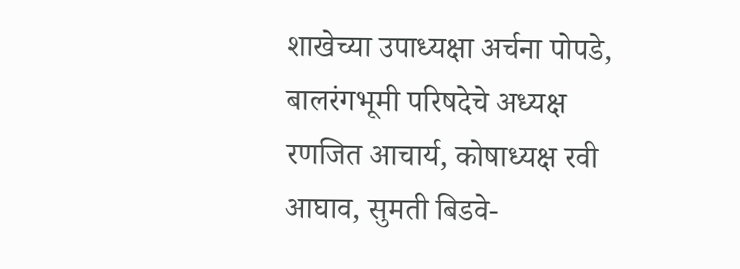शाखेच्या उपाध्यक्षा अर्चना पोपडे, बालरंगभूमी परिषदेचे अध्यक्ष रणजित आचार्य, कोषाध्यक्ष रवी आघाव, सुमती बिडवे-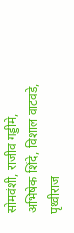सोमवंशी, राजीव गड्डीमे, अभिषेक शिंदे, विशाल वाटवडे, पृथ्वीराज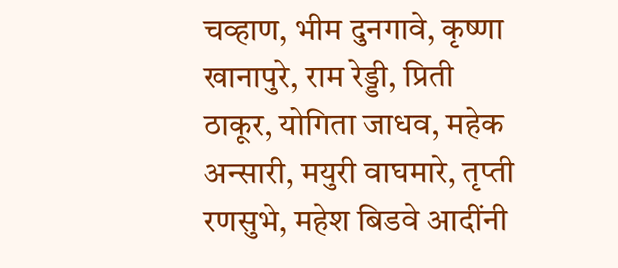चव्हाण, भीम दुनगावे, कृष्णा खानापुरे, राम रेड्डी, प्रिती ठाकूर, योगिता जाधव, महेक अन्सारी, मयुरी वाघमारे, तृप्ती रणसुभे, महेश बिडवे आदींनी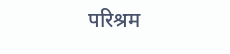परिश्रम